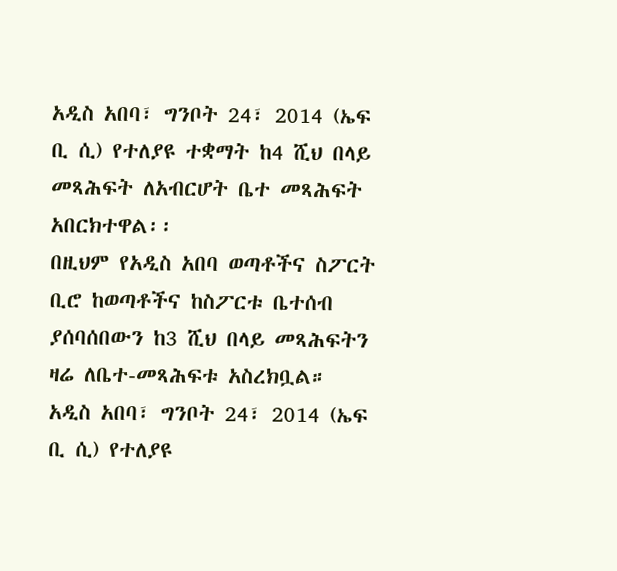አዲስ አበባ፣ ግንቦት 24፣ 2014 (ኤፍ ቢ ሲ) የተለያዩ ተቋማት ከ4 ሺህ በላይ መጻሕፍት ለአብርሆት ቤተ መጻሕፍት አበርክተዋል፡፡
በዚህም የአዲስ አበባ ወጣቶችና ስፖርት ቢሮ ከወጣቶችና ከስፖርቱ ቤተሰብ ያሰባሰበውን ከ3 ሺህ በላይ መጻሕፍትን ዛሬ ለቤተ-መጻሕፍቱ አስረክቧል።
አዲስ አበባ፣ ግንቦት 24፣ 2014 (ኤፍ ቢ ሲ) የተለያዩ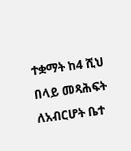ተቋማት ከ4 ሺህ በላይ መጻሕፍት ለአብርሆት ቤተ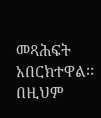መጻሕፍት አበርክተዋል፡፡
በዚህም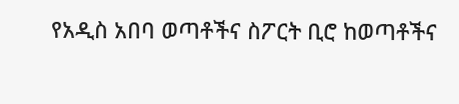የአዲስ አበባ ወጣቶችና ስፖርት ቢሮ ከወጣቶችና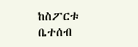ከስፖርቱ ቤተሰብ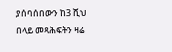ያሰባሰበውን ከ3 ሺህ በላይ መጻሕፍትን ዛሬ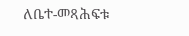ለቤተ-መጻሕፍቱ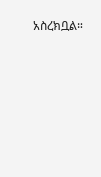አስረክቧል።